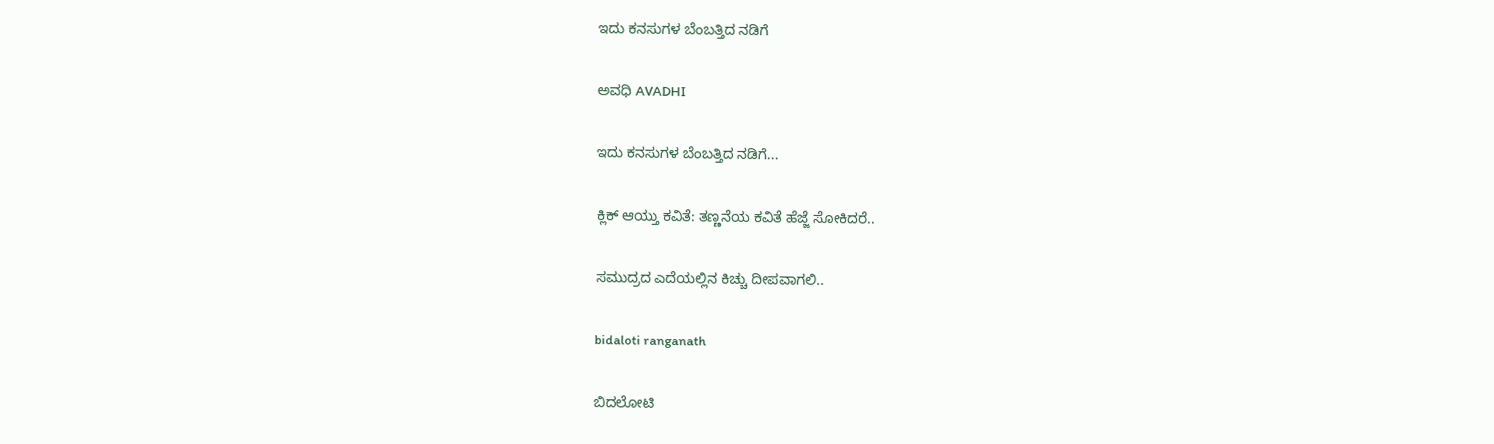ಇದು ಕನಸುಗಳ ಬೆಂಬತ್ತಿದ ನಡಿಗೆ‍

ಅವಧಿ AVADHI

ಇದು ಕನಸುಗಳ ಬೆಂಬತ್ತಿದ ನಡಿಗೆ...

ಕ್ಲಿಕ್ ಆಯ್ತು ಕವಿತೆ: ತಣ್ಣನೆಯ ಕವಿತೆ ಹೆಜ್ಜೆ ಸೋಕಿದರೆ..

ಸಮುದ್ರದ ಎದೆಯಲ್ಲಿನ ಕಿಚ್ಚು ದೀಪವಾಗಲಿ..

bidaloti ranganath

ಬಿದಲೋಟಿ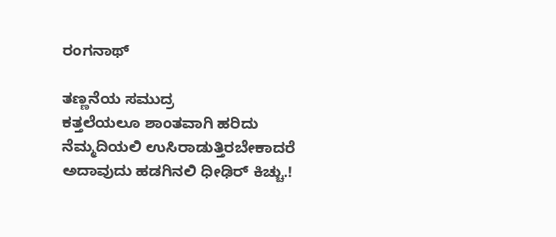ರಂಗನಾಥ್

ತಣ್ಣನೆಯ ಸಮುದ್ರ
ಕತ್ತಲೆಯಲೂ ಶಾಂತವಾಗಿ ಹರಿದು
ನೆಮ್ಮದಿಯಲಿ ಉಸಿರಾಡುತ್ತಿರಬೇಕಾದರೆ
ಅದಾವುದು ಹಡಗಿನಲಿ ಧೀಢಿರ್ ಕಿಚ್ಚು.!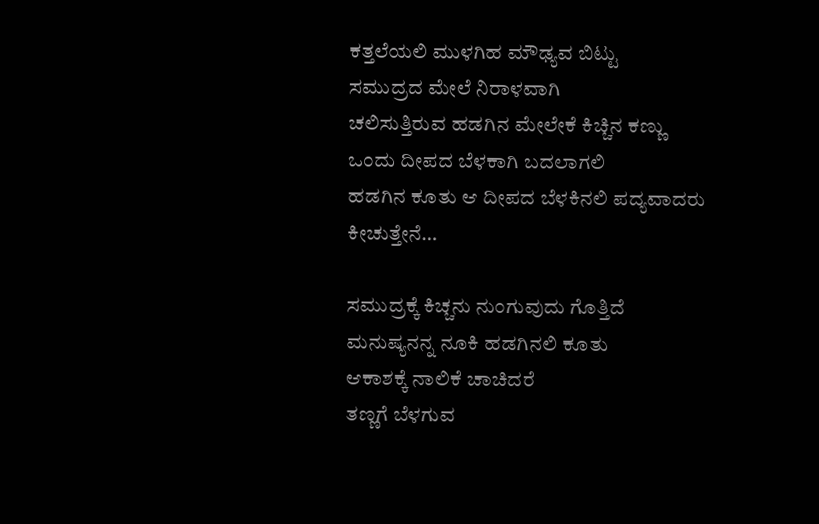ಕತ್ತಲೆಯಲಿ ಮುಳಗಿಹ ಮೌಢ್ಯವ ಬಿಟ್ಟು
ಸಮುದ್ರದ ಮೇಲೆ ನಿರಾಳವಾಗಿ
ಚಲಿಸುತ್ತಿರುವ ಹಡಗಿನ ಮೇಲೇಕೆ ಕಿಚ್ಚಿನ ಕಣ್ಣು
ಒಂದು ದೀಪದ ಬೆಳಕಾಗಿ ಬದಲಾಗಲಿ
ಹಡಗಿನ ಕೂತು ಆ ದೀಪದ ಬೆಳಕಿನಲಿ ಪದ್ಯವಾದರು
ಕೀಚುತ್ತೇನೆ…

ಸಮುದ್ರಕ್ಕೆ ಕಿಚ್ಚನು ನುಂಗುವುದು ಗೊತ್ತಿದೆ
ಮನುಷ್ಯನನ್ನ ನೂಕಿ ಹಡಗಿನಲಿ ಕೂತು
ಆಕಾಶಕ್ಕೆ ನಾಲಿಕೆ ಚಾಚಿದರೆ
ತಣ್ಣಗೆ ಬೆಳಗುವ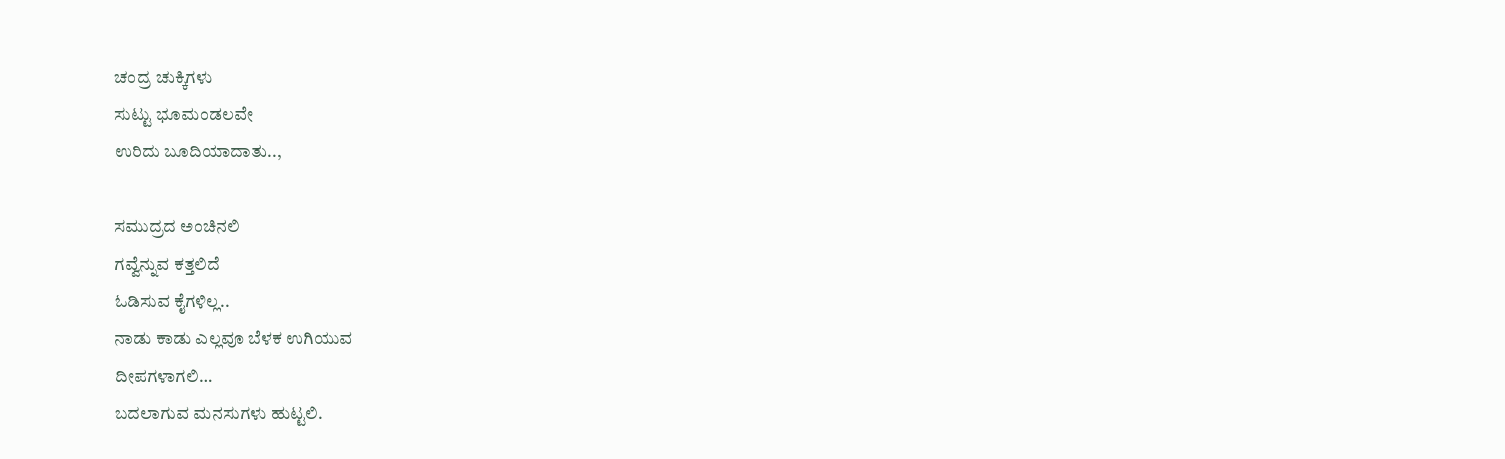ಚಂದ್ರ ಚುಕ್ಕಿಗಳು
ಸುಟ್ಟು ಭೂಮಂಡಲವೇ
ಉರಿದು ಬೂದಿಯಾದಾತು..,

ಸಮುದ್ರದ ಅಂಚಿನಲಿ
ಗವ್ವೆನ್ನುವ ಕತ್ತಲಿದೆ
ಓಡಿಸುವ ಕೈಗಳಿಲ್ಲ..
ನಾಡು ಕಾಡು ಎಲ್ಲವೂ ಬೆಳಕ ಉಗಿಯುವ
ದೀಪಗಳಾಗಲಿ…
ಬದಲಾಗುವ ಮನಸುಗಳು ಹುಟ್ಟಲಿ.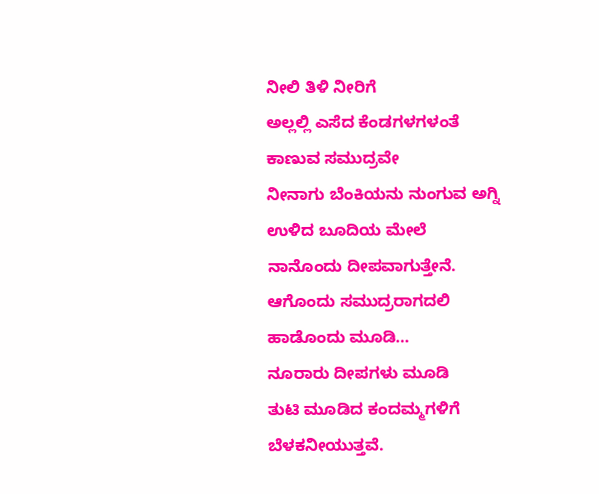ನೀಲಿ ತಿಳಿ ನೀರಿಗೆ
ಅಲ್ಲಲ್ಲಿ ಎಸೆದ ಕೆಂಡಗಳಗಳಂತೆ
ಕಾಣುವ ಸಮುದ್ರವೇ
ನೀನಾಗು ಬೆಂಕಿಯನು ನುಂಗುವ ಅಗ್ನಿ
ಉಳಿದ ಬೂದಿಯ ಮೇಲೆ
ನಾನೊಂದು ದೀಪವಾಗುತ್ತೇನೆ.
ಆಗೊಂದು ಸಮುದ್ರರಾಗದಲಿ
ಹಾಡೊಂದು ಮೂಡಿ…
ನೂರಾರು ದೀಪಗಳು ಮೂಡಿ
ತುಟಿ ಮೂಡಿದ ಕಂದಮ್ಮಗಳಿಗೆ
ಬೆಳಕನೀಯುತ್ತವೆ.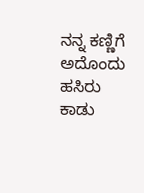ನನ್ನ ಕಣ್ಣಿಗೆ
ಅದೊಂದು ಹಸಿರು ಕಾಡು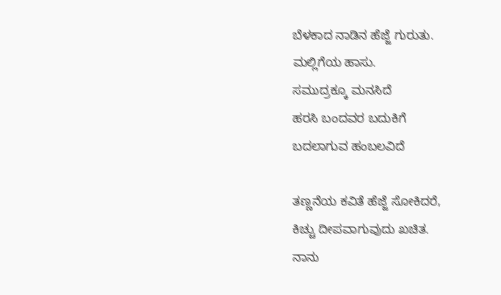ಬೆಳಕಾದ ನಾಡಿನ ಹೆಜ್ಜೆ ಗುರುತು.
ಮಲ್ಲಿಗೆಯ ಹಾಸು.
ಸಮುದ್ರಕ್ಕೂ ಮನಸಿದೆ
ಹರಸಿ ಬಂದವರ ಬದುಕಿಗೆ
ಬದಲಾಗುವ ಹಂಬಲವಿದೆ

ತಣ್ಣನೆಯ ಕವಿತೆ ಹೆಜ್ಜೆ ಸೋಕಿದರೆ,
ಕಿಚ್ಚು ದೀಪವಾಗುವುದು ಖಚಿತ.
ನಾನು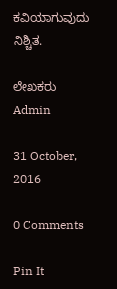ಕವಿಯಾಗುವುದು ನಿಶ್ಚಿತ.

ಲೇಖಕರು Admin

31 October, 2016

0 Comments

Pin It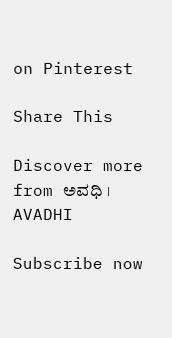on Pinterest

Share This

Discover more from ಅವಧಿ । AVADHI

Subscribe now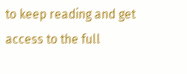to keep reading and get access to the full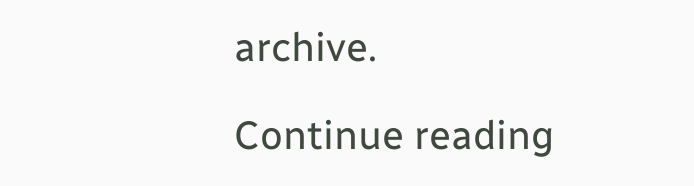archive.

Continue reading